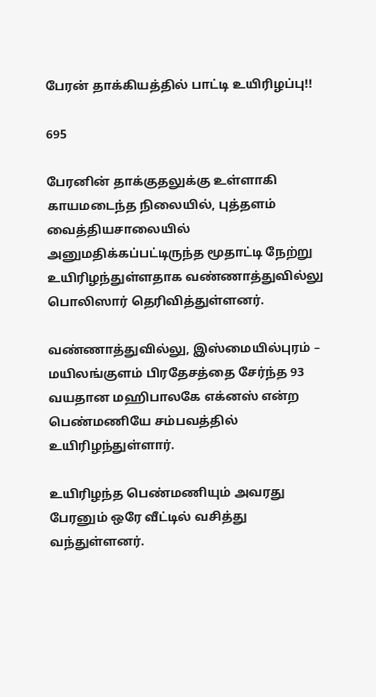பேரன் தாக்கியத்தில் பாட்டி உயிரிழப்பு!!

695

பேரனின் தாக்குதலுக்கு உள்ளாகி காயமடைந்த நிலையில், புத்தளம் வைத்தியசாலையில் அனுமதிக்கப்பட்டிருந்த மூதாட்டி நேற்று உயிரிழந்துள்ளதாக வண்ணாத்துவில்லு பொலிஸார் தெரிவித்துள்ளனர்.

வண்ணாத்துவில்லு, இஸ்மையில்புரம் – மயிலங்குளம் பிரதேசத்தை சேர்ந்த 93 வயதான மஹிபாலகே எக்னஸ் என்ற பெண்மணியே சம்பவத்தில் உயிரிழந்துள்ளார்.

உயிரிழந்த பெண்மணியும் அவரது பேரனும் ஒரே வீட்டில் வசித்து வந்துள்ளனர்.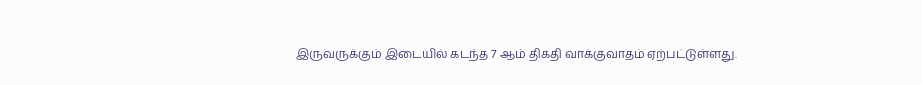இருவருக்கும் இடையில் கடந்த 7 ஆம் திகதி வாக்குவாதம் ஏற்பட்டுள்ளது.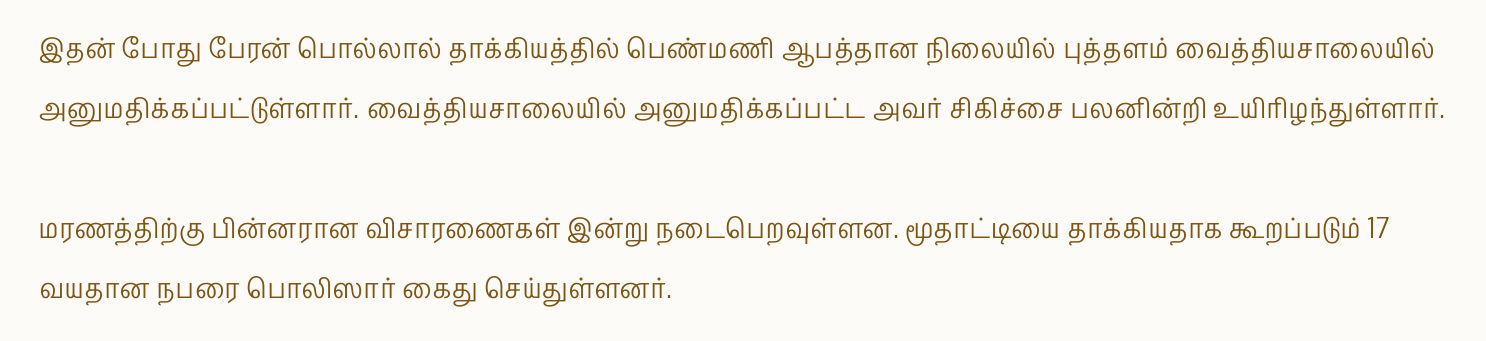இதன் போது பேரன் பொல்லால் தாக்கியத்தில் பெண்மணி ஆபத்தான நிலையில் புத்தளம் வைத்தியசாலையில் அனுமதிக்கப்பட்டுள்ளார். வைத்தியசாலையில் அனுமதிக்கப்பட்ட அவர் சிகிச்சை பலனின்றி உயிரிழந்துள்ளார்.

மரணத்திற்கு பின்னரான விசாரணைகள் இன்று நடைபெறவுள்ளன. மூதாட்டியை தாக்கியதாக கூறப்படும் 17 வயதான நபரை பொலிஸார் கைது செய்துள்ளனர்.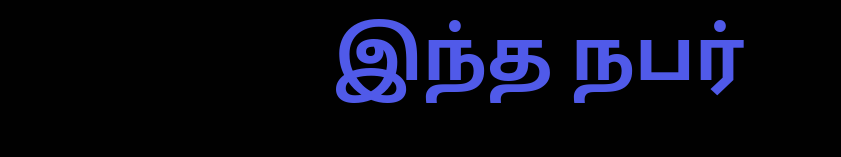இந்த நபர்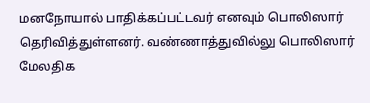மனநோயால் பாதிக்கப்பட்டவர் எனவும் பொலிஸார் தெரிவித்துள்ளனர். வண்ணாத்துவில்லு பொலிஸார் மேலதிக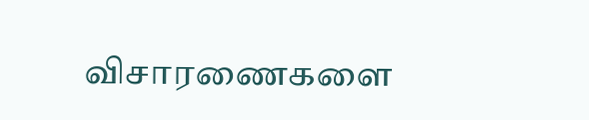விசாரணைகளை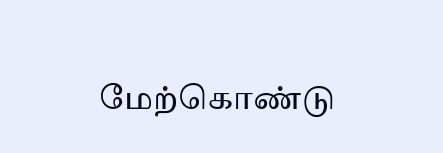மேற்கொண்டு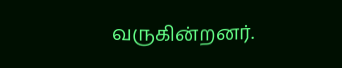வருகின்றனர்.